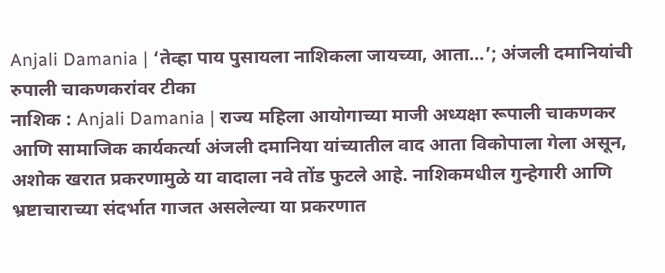Anjali Damania | ‘तेव्हा पाय पुसायला नाशिकला जायच्या, आता…’; अंजली दमानियांची रुपाली चाकणकरांवर टीका
नाशिक : Anjali Damania | राज्य महिला आयोगाच्या माजी अध्यक्षा रूपाली चाकणकर आणि सामाजिक कार्यकर्त्या अंजली दमानिया यांच्यातील वाद आता विकोपाला गेला असून, अशोक खरात प्रकरणामुळे या वादाला नवे तोंड फुटले आहे. नाशिकमधील गुन्हेगारी आणि भ्रष्टाचाराच्या संदर्भात गाजत असलेल्या या प्रकरणात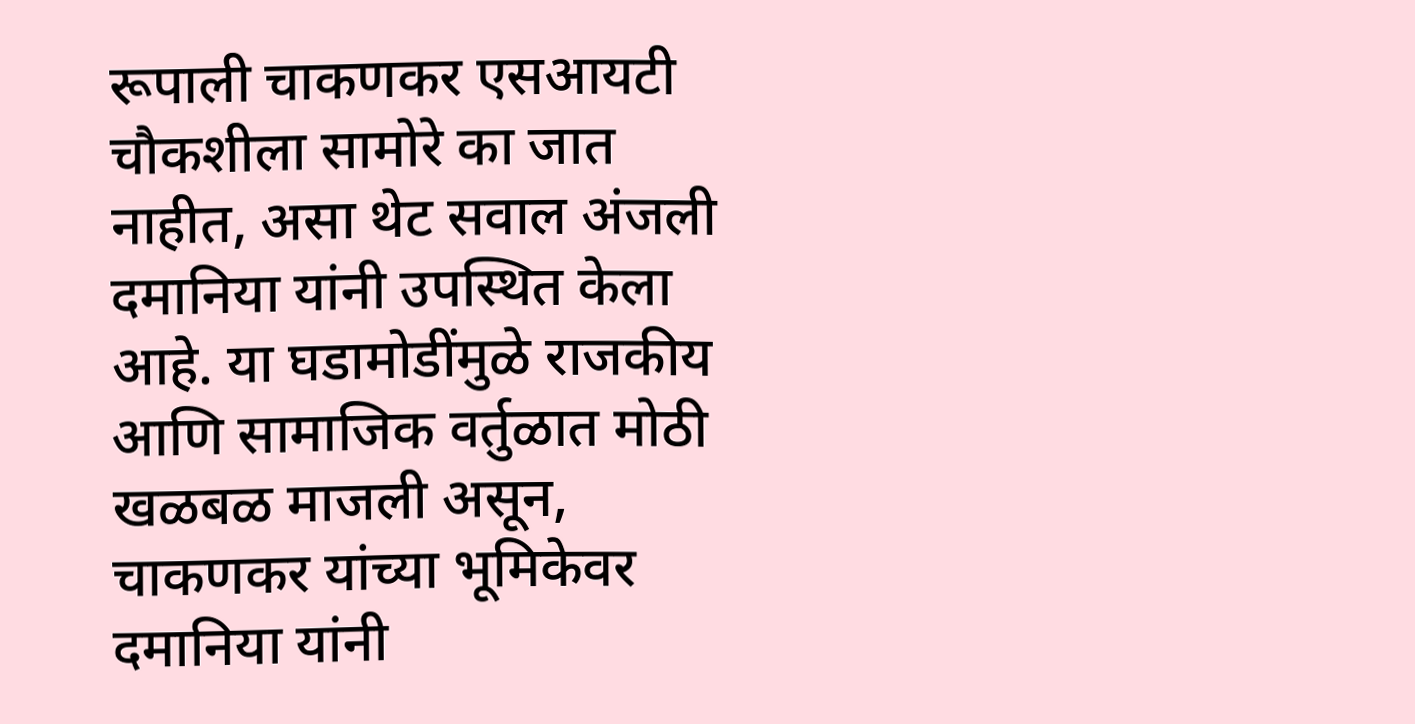रूपाली चाकणकर एसआयटी चौकशीला सामोरे का जात नाहीत, असा थेट सवाल अंजली दमानिया यांनी उपस्थित केला आहे. या घडामोडींमुळे राजकीय आणि सामाजिक वर्तुळात मोठी खळबळ माजली असून, चाकणकर यांच्या भूमिकेवर दमानिया यांनी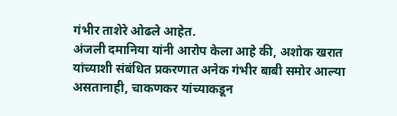गंभीर ताशेरे ओढले आहेत.
अंजली दमानिया यांनी आरोप केला आहे की, अशोक खरात यांच्याशी संबंधित प्रकरणात अनेक गंभीर बाबी समोर आल्या असतानाही, चाकणकर यांच्याकडून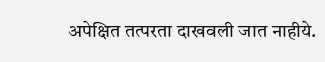अपेक्षित तत्परता दाखवली जात नाहीये.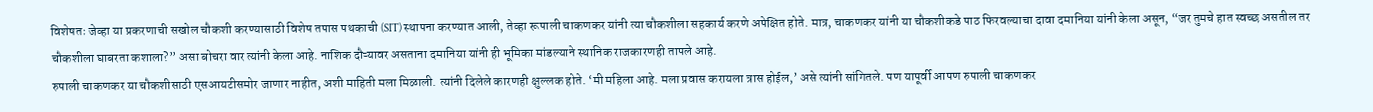विशेषतः जेव्हा या प्रकरणाची सखोल चौकशी करण्यासाठी विशेष तपास पथकाची (SIT) स्थापना करण्यात आली, तेव्हा रूपाली चाकणकर यांनी त्या चौकशीला सहकार्य करणे अपेक्षित होते. मात्र, चाकणकर यांनी या चौकशीकडे पाठ फिरवल्याचा दावा दमानिया यांनी केला असून, “जर तुमचे हात स्वच्छ असतील तर चौकशीला घाबरता कशाला?” असा बोचरा वार त्यांनी केला आहे. नाशिक दौऱ्यावर असताना दमानिया यांनी ही भूमिका मांडल्याने स्थानिक राजकारणही तापले आहे.
रुपाली चाकणकर या चौकशीसाठी एसआयटीसमोर जाणार नाहीत, अशी माहिती मला मिळाली. त्यांनी दिलेले कारणही क्षुल्लक होते. ‘मी महिला आहे. मला प्रवास करायला त्रास होईल,’ असे त्यांनी सांगितले. पण यापूर्वी आपण रुपाली चाकणकर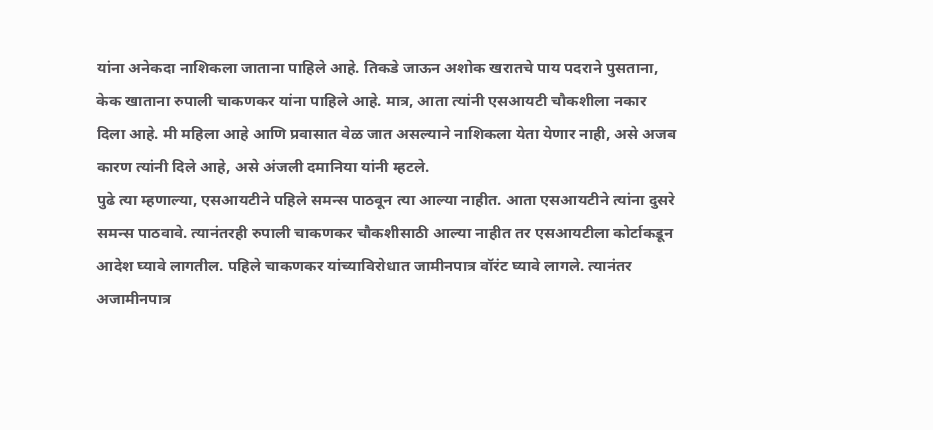यांना अनेकदा नाशिकला जाताना पाहिले आहे. तिकडे जाऊन अशोक खरातचे पाय पदराने पुसताना, केक खाताना रुपाली चाकणकर यांना पाहिले आहे. मात्र, आता त्यांनी एसआयटी चौकशीला नकार दिला आहे. मी महिला आहे आणि प्रवासात वेळ जात असल्याने नाशिकला येता येणार नाही, असे अजब कारण त्यांनी दिले आहे, असे अंजली दमानिया यांनी म्हटले.
पुढे त्या म्हणाल्या, एसआयटीने पहिले समन्स पाठवून त्या आल्या नाहीत. आता एसआयटीने त्यांना दुसरे समन्स पाठवावे. त्यानंतरही रुपाली चाकणकर चौकशीसाठी आल्या नाहीत तर एसआयटीला कोर्टाकडून आदेश घ्यावे लागतील. पहिले चाकणकर यांच्याविरोधात जामीनपात्र वॉरंट घ्यावे लागले. त्यानंतर अजामीनपात्र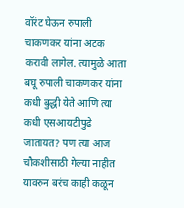वॉरंट घेऊन रुपाली चाकणकर यांना अटक करावी लागेल. त्यामुळे आता बघू रुपाली चाकणकर यांना कधी बुद्धी येते आणि त्या कधी एसआयटीपुढे जातायत? पण त्या आज चौकशीसाठी गेल्या नाहीत यावरुन बरंच काही कळून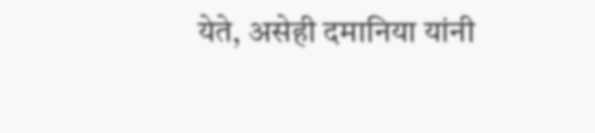येते, असेही दमानिया यांनी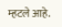म्हटले आहे.